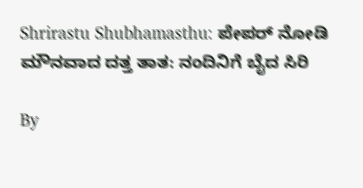Shrirastu Shubhamasthu: ಪೇಪರ್ ನೋಡಿ ಮೌನವಾದ ದತ್ತ ತಾತ: ನಂದಿನಿಗೆ ಬೈದ ಸಿರಿ

By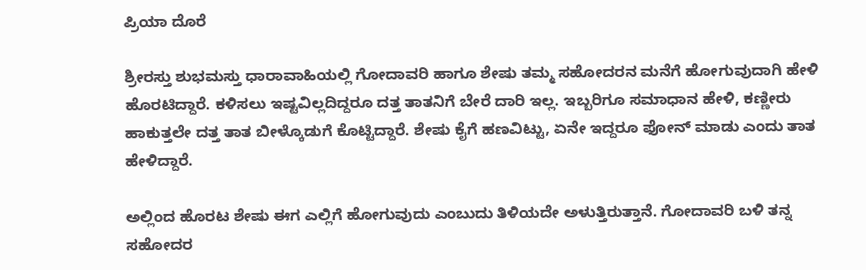ಪ್ರಿಯಾ ದೊರೆ

ಶ್ರೀರಸ್ತು ಶುಭಮಸ್ತು ಧಾರಾವಾಹಿಯಲ್ಲಿ ಗೋದಾವರಿ ಹಾಗೂ ಶೇಷು ತಮ್ಮ ಸಹೋದರನ ಮನೆಗೆ ಹೋಗುವುದಾಗಿ ಹೇಳಿ ಹೊರಟಿದ್ದಾರೆ. ಕಳಿಸಲು ಇಷ್ಟವಿಲ್ಲದಿದ್ದರೂ ದತ್ತ ತಾತನಿಗೆ ಬೇರೆ ದಾರಿ ಇಲ್ಲ. ಇಬ್ಬರಿಗೂ ಸಮಾಧಾನ ಹೇಳಿ, ಕಣ್ಣೀರು ಹಾಕುತ್ತಲೇ ದತ್ತ ತಾತ ಬೀಳ್ಕೊಡುಗೆ ಕೊಟ್ಟಿದ್ದಾರೆ. ಶೇಷು ಕೈಗೆ ಹಣವಿಟ್ಟು, ಏನೇ ಇದ್ದರೂ ಫೋನ್ ಮಾಡು ಎಂದು ತಾತ ಹೇಳಿದ್ದಾರೆ.

ಅಲ್ಲಿಂದ ಹೊರಟ ಶೇಷು ಈಗ ಎಲ್ಲಿಗೆ ಹೋಗುವುದು ಎಂಬುದು ತಿಳಿಯದೇ ಅಳುತ್ತಿರುತ್ತಾನೆ. ಗೋದಾವರಿ ಬಳಿ ತನ್ನ ಸಹೋದರ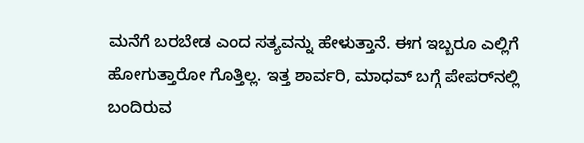ಮನೆಗೆ ಬರಬೇಡ ಎಂದ ಸತ್ಯವನ್ನು ಹೇಳುತ್ತಾನೆ. ಈಗ ಇಬ್ಬರೂ ಎಲ್ಲಿಗೆ ಹೋಗುತ್ತಾರೋ ಗೊತ್ತಿಲ್ಲ. ಇತ್ತ ಶಾರ್ವರಿ, ಮಾಧವ್ ಬಗ್ಗೆ ಪೇಪರ್‌ನಲ್ಲಿ ಬಂದಿರುವ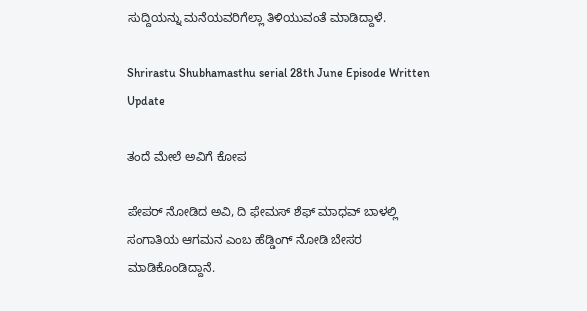ಸುದ್ದಿಯನ್ನು ಮನೆಯವರಿಗೆಲ್ಲಾ ತಿಳಿಯುವಂತೆ ಮಾಡಿದ್ದಾಳೆ.

Shrirastu Shubhamasthu serial 28th June Episode Written Update

ತಂದೆ ಮೇಲೆ ಅವಿಗೆ ಕೋಪ

ಪೇಪರ್ ನೋಡಿದ ಅವಿ, ದಿ ಫೇಮಸ್ ಶೆಫ್ ಮಾಧವ್ ಬಾಳಲ್ಲಿ ಸಂಗಾತಿಯ ಆಗಮನ ಎಂಬ ಹೆಡ್ಡಿಂಗ್ ನೋಡಿ ಬೇಸರ ಮಾಡಿಕೊಂಡಿದ್ದಾನೆ.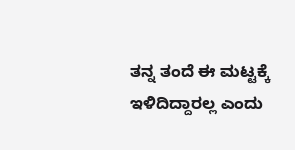ತನ್ನ ತಂದೆ ಈ ಮಟ್ಟಕ್ಕೆ ಇಳಿದಿದ್ದಾರಲ್ಲ ಎಂದು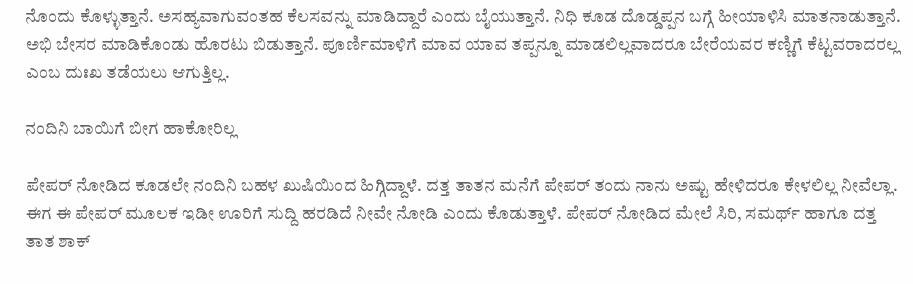ನೊಂದು ಕೊಳ್ಳುತ್ತಾನೆ. ಅಸಹ್ಯವಾಗುವಂತಹ ಕೆಲಸವನ್ನು ಮಾಡಿದ್ದಾರೆ ಎಂದು ಬೈಯುತ್ತಾನೆ. ನಿಧಿ ಕೂಡ ದೊಡ್ಡಪ್ಪನ ಬಗ್ಗೆ ಹೀಯಾಳಿಸಿ ಮಾತನಾಡುತ್ತಾನೆ. ಅಭಿ ಬೇಸರ ಮಾಡಿಕೊಂಡು ಹೊರಟು ಬಿಡುತ್ತಾನೆ. ಪೂರ್ಣಿಮಾಳಿಗೆ ಮಾವ ಯಾವ ತಪ್ಪನ್ನೂ ಮಾಡಲಿಲ್ಲವಾದರೂ ಬೇರೆಯವರ ಕಣ್ಣಿಗೆ ಕೆಟ್ಟವರಾದರಲ್ಲ ಎಂಬ ದುಃಖ ತಡೆಯಲು ಆಗುತ್ತಿಲ್ಲ.

ನಂದಿನಿ ಬಾಯಿಗೆ ಬೀಗ ಹಾಕೋರಿಲ್ಲ

ಪೇಪರ್ ನೋಡಿದ ಕೂಡಲೇ ನಂದಿನಿ ಬಹಳ ಖುಷಿಯಿಂದ ಹಿಗ್ಗಿದ್ದಾಳೆ. ದತ್ತ ತಾತನ ಮನೆಗೆ ಪೇಪರ್ ತಂದು ನಾನು ಅಷ್ಟು ಹೇಳಿದರೂ ಕೇಳಲಿಲ್ಲ ನೀವೆಲ್ಲಾ. ಈಗ ಈ ಪೇಪರ್ ಮೂಲಕ ಇಡೀ ಊರಿಗೆ ಸುದ್ದಿ ಹರಡಿದೆ ನೀವೇ ನೋಡಿ ಎಂದು ಕೊಡುತ್ತಾಳೆ. ಪೇಪರ್ ನೋಡಿದ ಮೇಲೆ ಸಿರಿ, ಸಮರ್ಥ್ ಹಾಗೂ ದತ್ತ ತಾತ ಶಾಕ್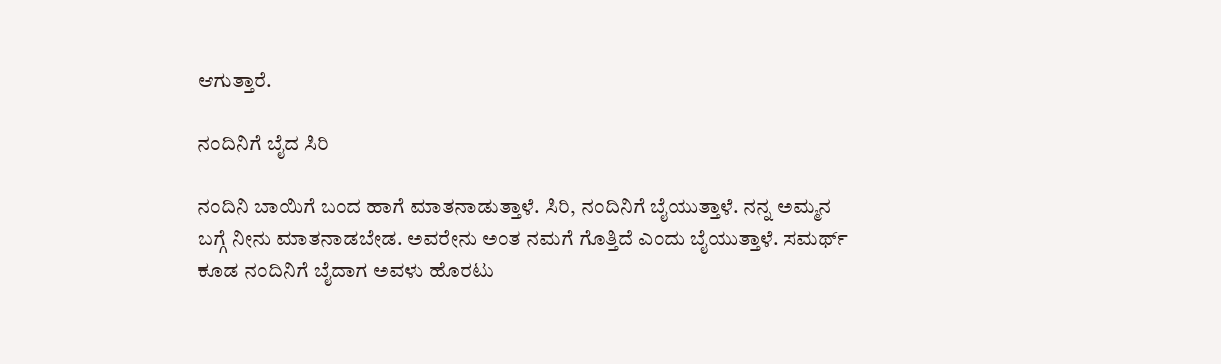ಆಗುತ್ತಾರೆ.

ನಂದಿನಿಗೆ ಬೈದ ಸಿರಿ

ನಂದಿನಿ ಬಾಯಿಗೆ ಬಂದ ಹಾಗೆ ಮಾತನಾಡುತ್ತಾಳೆ. ಸಿರಿ, ನಂದಿನಿಗೆ ಬೈಯುತ್ತಾಳೆ. ನನ್ನ ಅಮ್ಮನ ಬಗ್ಗೆ ನೀನು ಮಾತನಾಡಬೇಡ. ಅವರೇನು ಅಂತ ನಮಗೆ ಗೊತ್ತಿದೆ ಎಂದು ಬೈಯುತ್ತಾಳೆ. ಸಮರ್ಥ್ ಕೂಡ ನಂದಿನಿಗೆ ಬೈದಾಗ ಅವಳು ಹೊರಟು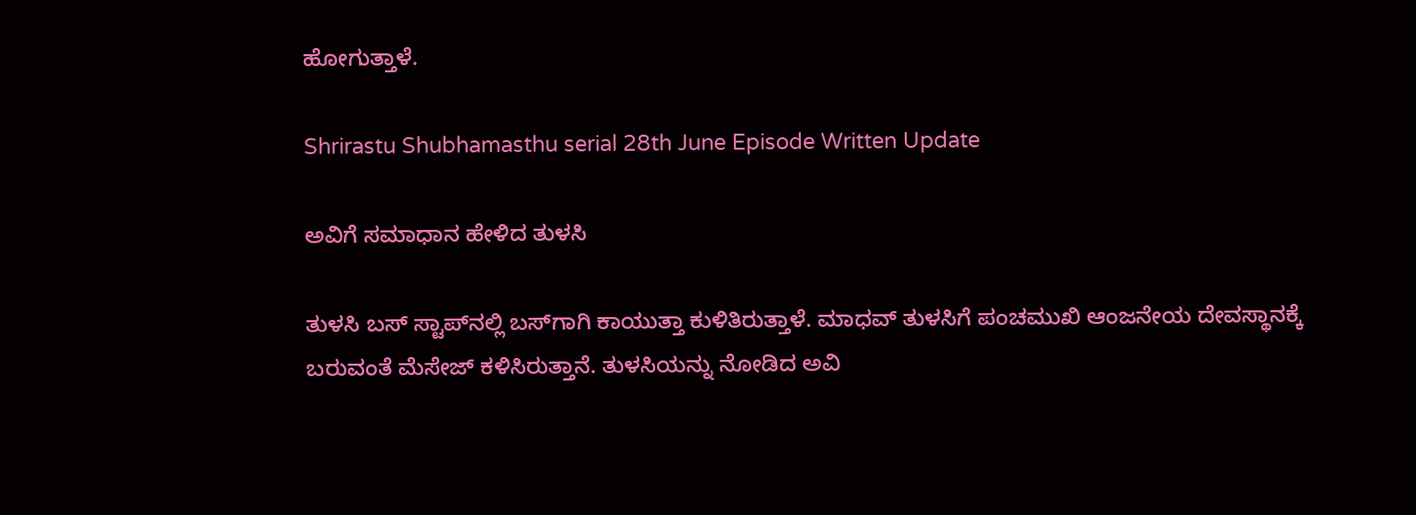ಹೋಗುತ್ತಾಳೆ.

Shrirastu Shubhamasthu serial 28th June Episode Written Update

ಅವಿಗೆ ಸಮಾಧಾನ ಹೇಳಿದ ತುಳಸಿ

ತುಳಸಿ ಬಸ್ ಸ್ಟಾಪ್‌ನಲ್ಲಿ ಬಸ್‌ಗಾಗಿ ಕಾಯುತ್ತಾ ಕುಳಿತಿರುತ್ತಾಳೆ. ಮಾಧವ್ ತುಳಸಿಗೆ ಪಂಚಮುಖಿ ಆಂಜನೇಯ ದೇವಸ್ಥಾನಕ್ಕೆ ಬರುವಂತೆ ಮೆಸೇಜ್ ಕಳಿಸಿರುತ್ತಾನೆ. ತುಳಸಿಯನ್ನು ನೋಡಿದ ಅವಿ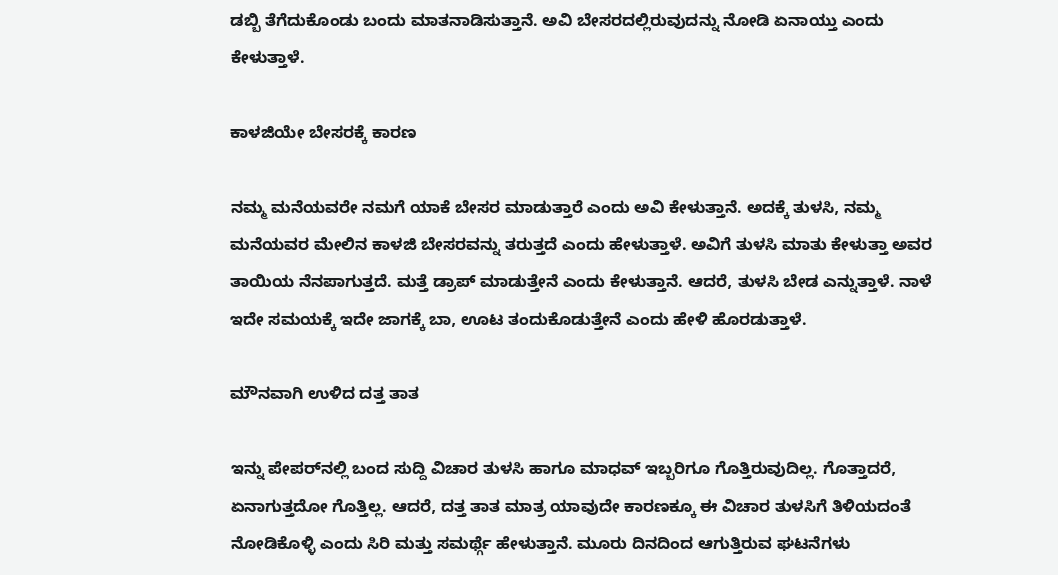ಡಬ್ಬಿ ತೆಗೆದುಕೊಂಡು ಬಂದು ಮಾತನಾಡಿಸುತ್ತಾನೆ. ಅವಿ ಬೇಸರದಲ್ಲಿರುವುದನ್ನು ನೋಡಿ ಏನಾಯ್ತು ಎಂದು ಕೇಳುತ್ತಾಳೆ.

ಕಾಳಜಿಯೇ ಬೇಸರಕ್ಕೆ ಕಾರಣ

ನಮ್ಮ ಮನೆಯವರೇ ನಮಗೆ ಯಾಕೆ ಬೇಸರ ಮಾಡುತ್ತಾರೆ ಎಂದು ಅವಿ ಕೇಳುತ್ತಾನೆ. ಅದಕ್ಕೆ ತುಳಸಿ, ನಮ್ಮ ಮನೆಯವರ ಮೇಲಿನ ಕಾಳಜಿ ಬೇಸರವನ್ನು ತರುತ್ತದೆ ಎಂದು ಹೇಳುತ್ತಾಳೆ. ಅವಿಗೆ ತುಳಸಿ ಮಾತು ಕೇಳುತ್ತಾ ಅವರ ತಾಯಿಯ ನೆನಪಾಗುತ್ತದೆ. ಮತ್ತೆ ಡ್ರಾಪ್ ಮಾಡುತ್ತೇನೆ ಎಂದು ಕೇಳುತ್ತಾನೆ. ಆದರೆ, ತುಳಸಿ ಬೇಡ ಎನ್ನುತ್ತಾಳೆ. ನಾಳೆ ಇದೇ ಸಮಯಕ್ಕೆ ಇದೇ ಜಾಗಕ್ಕೆ ಬಾ, ಊಟ ತಂದುಕೊಡುತ್ತೇನೆ ಎಂದು ಹೇಳಿ ಹೊರಡುತ್ತಾಳೆ.

ಮೌನವಾಗಿ ಉಳಿದ ದತ್ತ ತಾತ

ಇನ್ನು ಪೇಪರ್‌ನಲ್ಲಿ ಬಂದ ಸುದ್ದಿ ವಿಚಾರ ತುಳಸಿ ಹಾಗೂ ಮಾಧವ್ ಇಬ್ಬರಿಗೂ ಗೊತ್ತಿರುವುದಿಲ್ಲ. ಗೊತ್ತಾದರೆ, ಏನಾಗುತ್ತದೋ ಗೊತ್ತಿಲ್ಲ. ಆದರೆ, ದತ್ತ ತಾತ ಮಾತ್ರ ಯಾವುದೇ ಕಾರಣಕ್ಕೂ ಈ ವಿಚಾರ ತುಳಸಿಗೆ ತಿಳಿಯದಂತೆ ನೋಡಿಕೊಳ್ಳಿ ಎಂದು ಸಿರಿ ಮತ್ತು ಸಮರ್ಥ್ಗೆ ಹೇಳುತ್ತಾನೆ. ಮೂರು ದಿನದಿಂದ ಆಗುತ್ತಿರುವ ಘಟನೆಗಳು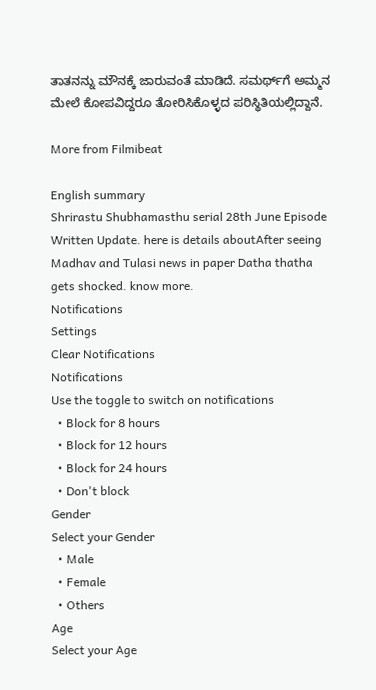ತಾತನನ್ನು ಮೌನಕ್ಕೆ ಜಾರುವಂತೆ ಮಾಡಿದೆ. ಸಮರ್ಥ್‌ಗೆ ಅಮ್ಮನ ಮೇಲೆ ಕೋಪವಿದ್ದರೂ ತೋರಿಸಿಕೊಳ್ಳದ ಪರಿಸ್ಥಿತಿಯಲ್ಲಿದ್ದಾನೆ.

More from Filmibeat

English summary
Shrirastu Shubhamasthu serial 28th June Episode Written Update. here is details aboutAfter seeing Madhav and Tulasi news in paper Datha thatha gets shocked. know more.
Notifications
Settings
Clear Notifications
Notifications
Use the toggle to switch on notifications
  • Block for 8 hours
  • Block for 12 hours
  • Block for 24 hours
  • Don't block
Gender
Select your Gender
  • Male
  • Female
  • Others
Age
Select your Age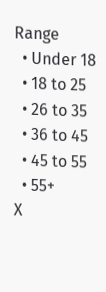Range
  • Under 18
  • 18 to 25
  • 26 to 35
  • 36 to 45
  • 45 to 55
  • 55+
X